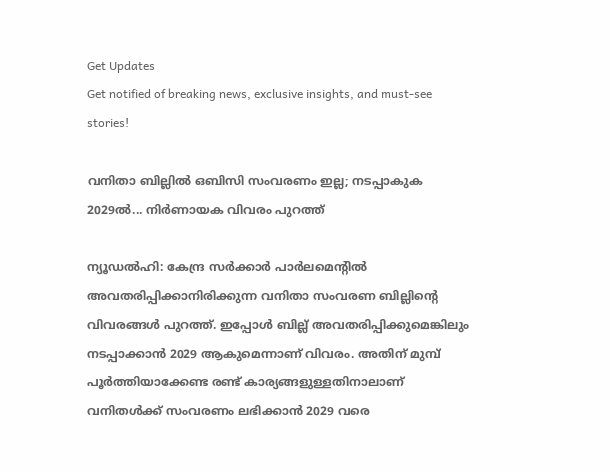Get Updates
Get notified of breaking news, exclusive insights, and must-see stories!

വനിതാ ബില്ലില്‍ ഒബിസി സംവരണം ഇല്ല; നടപ്പാകുക 2029ല്‍... നിര്‍ണായക വിവരം പുറത്ത്

ന്യൂഡല്‍ഹി: കേന്ദ്ര സര്‍ക്കാര്‍ പാര്‍ലമെന്റില്‍ അവതരിപ്പിക്കാനിരിക്കുന്ന വനിതാ സംവരണ ബില്ലിന്റെ വിവരങ്ങള്‍ പുറത്ത്. ഇപ്പോള്‍ ബില്ല് അവതരിപ്പിക്കുമെങ്കിലും നടപ്പാക്കാന്‍ 2029 ആകുമെന്നാണ് വിവരം. അതിന് മുമ്പ് പൂര്‍ത്തിയാക്കേണ്ട രണ്ട് കാര്യങ്ങളുള്ളതിനാലാണ് വനിതള്‍ക്ക് സംവരണം ലഭിക്കാന്‍ 2029 വരെ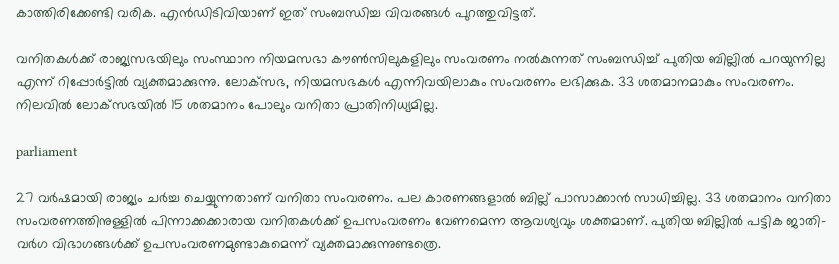കാത്തിരിക്കേണ്ടി വരിക. എന്‍ഡിടിവിയാണ് ഇത് സംബന്ധിച്ച വിവരങ്ങള്‍ പുറത്തുവിട്ടത്.

വനിതകള്‍ക്ക് രാജ്യസഭയിലും സംസ്ഥാന നിയമസഭാ കൗണ്‍സിലുകളിലും സംവരണം നല്‍കുന്നത് സംബന്ധിച്ച് പുതിയ ബില്ലില്‍ പറയുന്നില്ല എന്ന് റിപ്പോര്‍ട്ടില്‍ വ്യക്തമാക്കുന്നു. ലോക്‌സഭ, നിയമസഭകള്‍ എന്നിവയിലാകും സംവരണം ലഭിക്കുക. 33 ശതമാനമാകും സംവരണം. നിലവില്‍ ലോക്‌സഭയില്‍ 15 ശതമാനം പോലും വനിതാ പ്രാതിനിധ്യമില്ല.

parliament

27 വര്‍ഷമായി രാജ്യം ചര്‍ച്ച ചെയ്യുന്നതാണ് വനിതാ സംവരണം. പല കാരണങ്ങളാല്‍ ബില്ല് പാസാക്കാന്‍ സാധിച്ചില്ല. 33 ശതമാനം വനിതാ സംവരണത്തിനുള്ളില്‍ പിന്നാക്കക്കാരായ വനിതകള്‍ക്ക് ഉപസംവരണം വേണമെന്ന ആവശ്യവും ശക്തമാണ്. പുതിയ ബില്ലില്‍ പട്ടിക ജാതി-വര്‍ഗ വിഭാഗങ്ങള്‍ക്ക് ഉപസംവരണമുണ്ടാകുമെന്ന് വ്യക്തമാക്കുന്നുണ്ടത്രെ.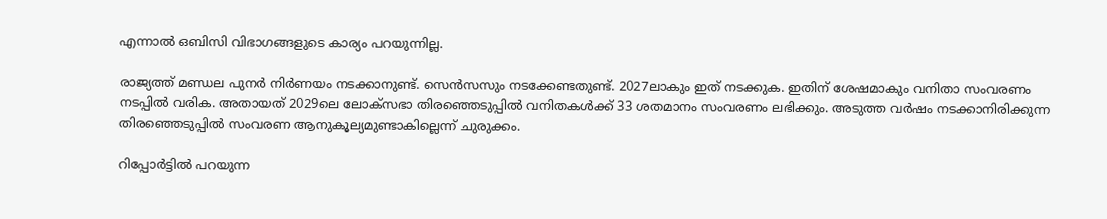എന്നാല്‍ ഒബിസി വിഭാഗങ്ങളുടെ കാര്യം പറയുന്നില്ല.

രാജ്യത്ത് മണ്ഡല പുനര്‍ നിര്‍ണയം നടക്കാനുണ്ട്. സെന്‍സസും നടക്കേണ്ടതുണ്ട്. 2027ലാകും ഇത് നടക്കുക. ഇതിന് ശേഷമാകും വനിതാ സംവരണം നടപ്പില്‍ വരിക. അതായത് 2029ലെ ലോക്‌സഭാ തിരഞ്ഞെടുപ്പില്‍ വനിതകള്‍ക്ക് 33 ശതമാനം സംവരണം ലഭിക്കും. അടുത്ത വര്‍ഷം നടക്കാനിരിക്കുന്ന തിരഞ്ഞെടുപ്പില്‍ സംവരണ ആനുകൂല്യമുണ്ടാകില്ലെന്ന് ചുരുക്കം.

റിപ്പോര്‍ട്ടില്‍ പറയുന്ന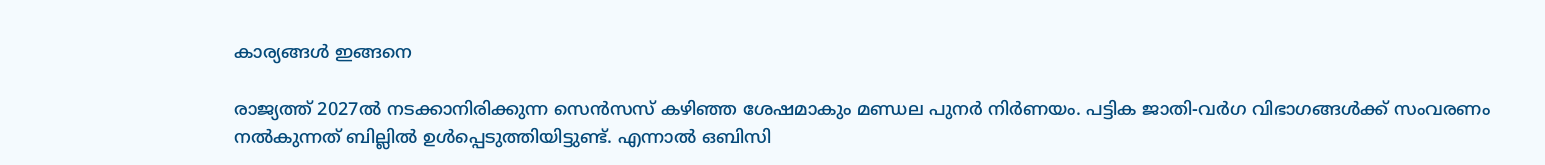കാര്യങ്ങള്‍ ഇങ്ങനെ

രാജ്യത്ത് 2027ല്‍ നടക്കാനിരിക്കുന്ന സെന്‍സസ് കഴിഞ്ഞ ശേഷമാകും മണ്ഡല പുനര്‍ നിര്‍ണയം. പട്ടിക ജാതി-വര്‍ഗ വിഭാഗങ്ങള്‍ക്ക് സംവരണം നല്‍കുന്നത് ബില്ലില്‍ ഉള്‍പ്പെടുത്തിയിട്ടുണ്ട്. എന്നാല്‍ ഒബിസി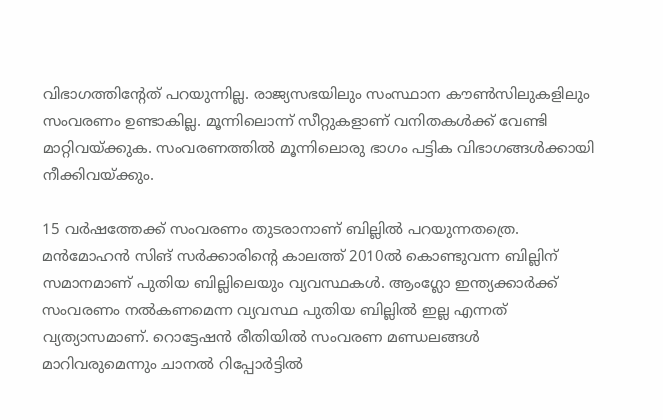വിഭാഗത്തിന്റേത് പറയുന്നില്ല. രാജ്യസഭയിലും സംസ്ഥാന കൗണ്‍സിലുകളിലും സംവരണം ഉണ്ടാകില്ല. മൂന്നിലൊന്ന് സീറ്റുകളാണ് വനിതകള്‍ക്ക് വേണ്ടി മാറ്റിവയ്ക്കുക. സംവരണത്തില്‍ മൂന്നിലൊരു ഭാഗം പട്ടിക വിഭാഗങ്ങള്‍ക്കായി നീക്കിവയ്ക്കും.

15 വര്‍ഷത്തേക്ക് സംവരണം തുടരാനാണ് ബില്ലില്‍ പറയുന്നതത്രെ. മന്‍മോഹന്‍ സിങ് സര്‍ക്കാരിന്റെ കാലത്ത് 2010ല്‍ കൊണ്ടുവന്ന ബില്ലിന് സമാനമാണ് പുതിയ ബില്ലിലെയും വ്യവസ്ഥകള്‍. ആംഗ്ലോ ഇന്ത്യക്കാര്‍ക്ക് സംവരണം നല്‍കണമെന്ന വ്യവസ്ഥ പുതിയ ബില്ലില്‍ ഇല്ല എന്നത് വ്യത്യാസമാണ്. റൊട്ടേഷന്‍ രീതിയില്‍ സംവരണ മണ്ഡലങ്ങള്‍ മാറിവരുമെന്നും ചാനല്‍ റിപ്പോര്‍ട്ടില്‍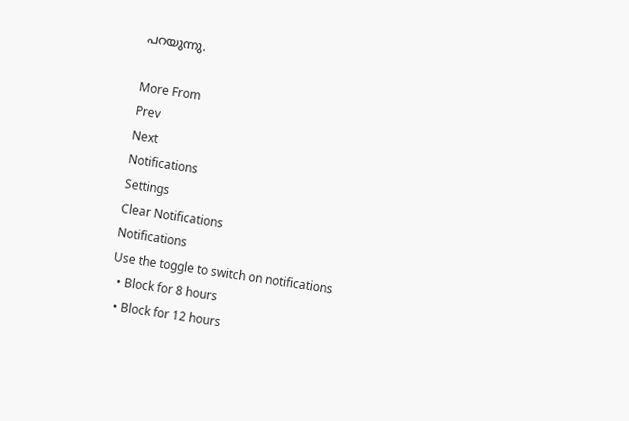പറയുന്നു.

More From
Prev
Next
Notifications
Settings
Clear Notifications
Notifications
Use the toggle to switch on notifications
  • Block for 8 hours
  • Block for 12 hours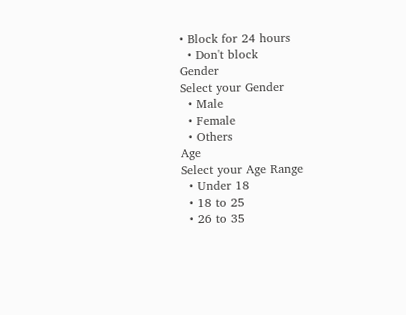• Block for 24 hours
  • Don't block
Gender
Select your Gender
  • Male
  • Female
  • Others
Age
Select your Age Range
  • Under 18
  • 18 to 25
  • 26 to 35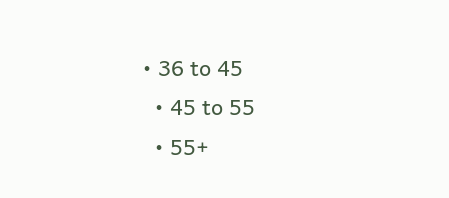• 36 to 45
  • 45 to 55
  • 55+